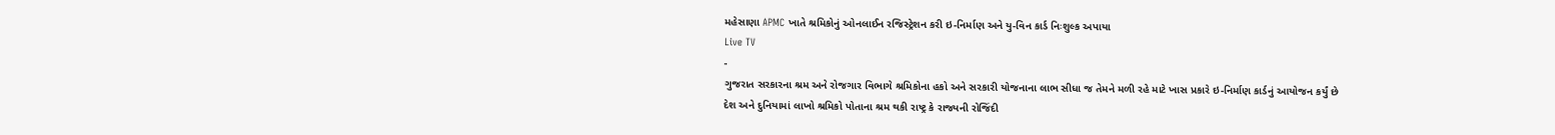મહેસાણા APMC ખાતે શ્રમિકોનું ઓનલાઈન રજિસ્ટ્રેશન કરી ઇ-નિર્માણ અને યુ-વિન કાર્ડ નિઃશુલ્ક અપાયા
Live TV
-
ગુજરાત સરકારના શ્રમ અને રોજગાર વિભાગે શ્રમિકોના હકો અને સરકારી યોજનાના લાભ સીધા જ તેમને મળી રહે માટે ખાસ પ્રકારે ઇ-નિર્માણ કાર્ડનું આયોજન કર્યું છે
દેશ અને દુનિયામાં લાખો શ્રમિકો પોતાના શ્રમ થકી રાષ્ટ્ર કે રાજ્યની રોજિંદી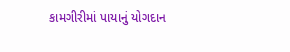કામગીરીમાં પાયાનું યોગદાન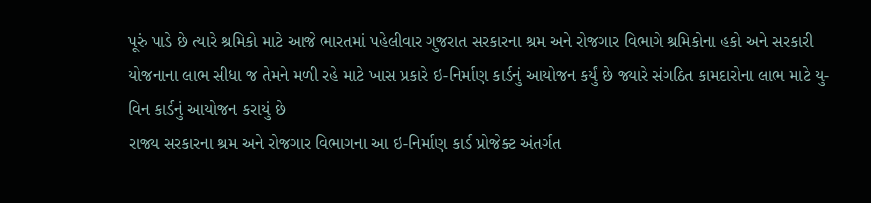પૂરું પાડે છે ત્યારે શ્રમિકો માટે આજે ભારતમાં પહેલીવાર ગુજરાત સરકારના શ્રમ અને રોજગાર વિભાગે શ્રમિકોના હકો અને સરકારી યોજનાના લાભ સીધા જ તેમને મળી રહે માટે ખાસ પ્રકારે ઇ-નિર્માણ કાર્ડનું આયોજન કર્યું છે જ્યારે સંગઠિત કામદારોના લાભ માટે યુ-વિન કાર્ડનું આયોજન કરાયું છે
રાજ્ય સરકારના શ્રમ અને રોજગાર વિભાગના આ ઇ-નિર્માણ કાર્ડ પ્રોજેક્ટ અંતર્ગત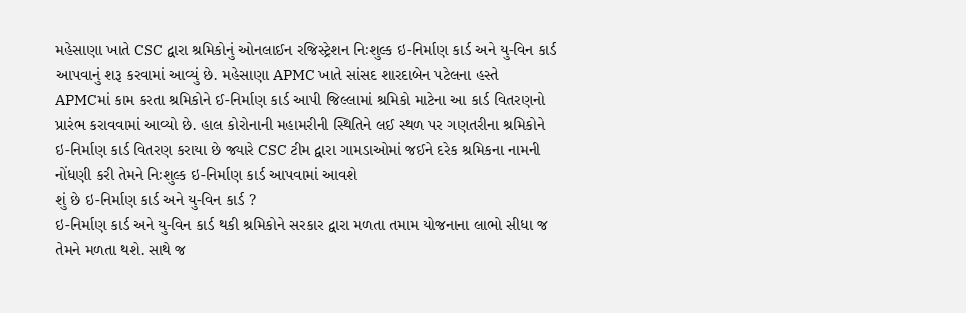મહેસાણા ખાતે CSC દ્વારા શ્રમિકોનું ઓનલાઈન રજિસ્ટ્રેશન નિઃશુલ્ક ઇ-નિર્માણ કાર્ડ અને યુ-વિન કાર્ડ આપવાનું શરૂ કરવામાં આવ્યું છે. મહેસાણા APMC ખાતે સાંસદ શારદાબેન પટેલના હસ્તે APMCમાં કામ કરતા શ્રમિકોને ઈ-નિર્માણ કાર્ડ આપી જિલ્લામાં શ્રમિકો માટેના આ કાર્ડ વિતરણનો પ્રારંભ કરાવવામાં આવ્યો છે. હાલ કોરોનાની મહામરીની સ્થિતિને લઈ સ્થળ પર ગણતરીના શ્રમિકોને ઇ-નિર્માણ કાર્ડ વિતરણ કરાયા છે જ્યારે CSC ટીમ દ્વારા ગામડાઓમાં જઈને દરેક શ્રમિકના નામની નોંધણી કરી તેમને નિઃશુલ્ક ઇ-નિર્માણ કાર્ડ આપવામાં આવશે
શું છે ઇ-નિર્માણ કાર્ડ અને યુ-વિન કાર્ડ ?
ઇ-નિર્માણ કાર્ડ અને યુ-વિન કાર્ડ થકી શ્રમિકોને સરકાર દ્વારા મળતા તમામ યોજનાના લાભો સીધા જ તેમને મળતા થશે. સાથે જ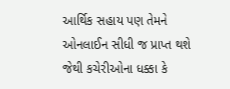આર્થિક સહાય પણ તેમને ઓનલાઈન સીધી જ પ્રાપ્ત થશે જેથી કચેરીઓના ધક્કા કે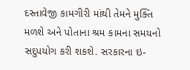દસ્તાવેજી કામગીરી માંથી તેમને મુક્તિ મળશે અને પોતાના શ્રમ કામના સમયનો સદુપયોગ કરી શકશે. સરકારના ઇ-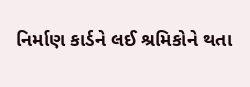નિર્માણ કાર્ડને લઈ શ્રમિકોને થતા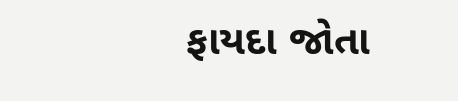ફાયદા જોતા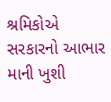શ્રમિકોએ સરકારનો આભાર માની ખુશી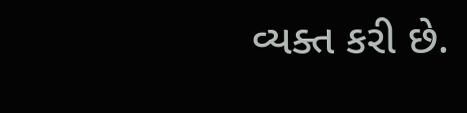વ્યક્ત કરી છે.